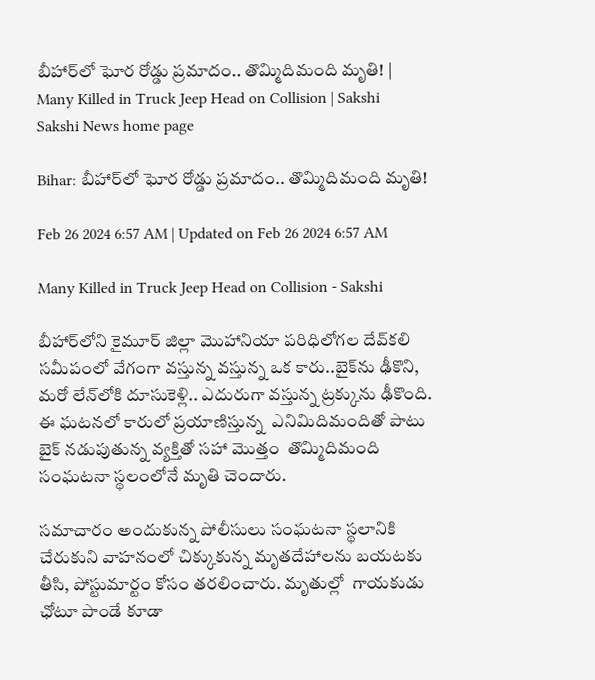బీహార్‌లో ఘోర రోడ్డు ప్రమాదం.. తొమ్మిదిమంది మృతి! | Many Killed in Truck Jeep Head on Collision | Sakshi
Sakshi News home page

Bihar: బీహార్‌లో ఘోర రోడ్డు ప్రమాదం.. తొమ్మిదిమంది మృతి!

Feb 26 2024 6:57 AM | Updated on Feb 26 2024 6:57 AM

Many Killed in Truck Jeep Head on Collision - Sakshi

బీహార్‌లోని కైమూర్ జిల్లా మొహానియా పరిధిలోగల దేవ్‌కలి సమీపంలో వేగంగా వస్తున్న వస్తున్న ఒక కారు..బైక్‌ను ఢీకొని, మరో లేన్‌లోకి దూసుకెళ్లి.. ఎదురుగా వస్తున్న ట్రక్కును ఢీకొంది. ఈ ఘటనలో కారులో ప్రయాణిస్తున్న  ఎనిమిదిమందితో పాటు బైక్‌ నడుపుతున్న వ్యక్తితో సహా మొత్తం  తొమ్మిదిమంది సంఘటనా స్థలంలోనే మృతి చెందారు.

సమాచారం అందుకున్న పోలీసులు సంఘటనా స్థలానికి చేరుకుని వాహనంలో చిక్కుకున్న మృతదేహాలను బయటకు తీసి, పోస్టుమార్టం కోసం తరలించారు. మృతుల్లో  గాయకుడు ఛోటూ పాండే కూడా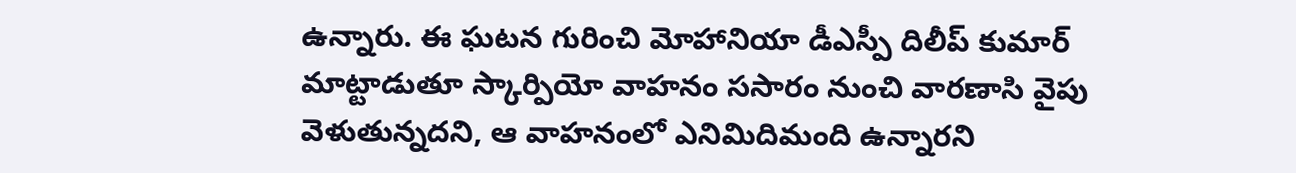ఉన్నారు. ఈ ఘటన గురించి మోహానియా డీఎస్పీ దిలీప్ కుమార్ మాట్టాడుతూ స్కార్పియో వాహనం ససారం నుంచి వారణాసి వైపు వెళుతున్నదని, ఆ వాహనంలో ఎనిమిదిమంది ఉన్నారని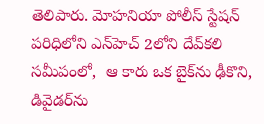తెలిపారు. మోహనియా పోలీస్ స్టేషన్ పరిధిలోని ఎన్‌హెచ్ 2లోని దేవ్‌కలి సమీపంలో,  ఆ కారు ఒక బైక్‌ను ఢీకొని, డివైడర్‌ను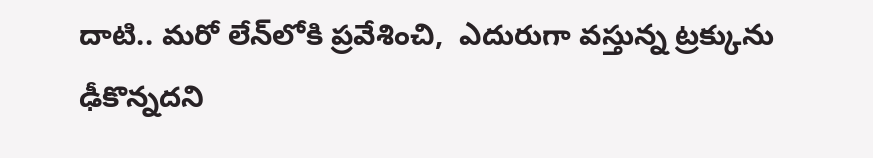దాటి.. మరో లేన్‌లోకి ప్రవేశించి,  ఎదురుగా వస్తున్న ట్రక్కును ఢీకొన్నదని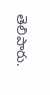తెలిపారు.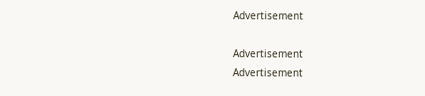Advertisement

Advertisement
Advertisement